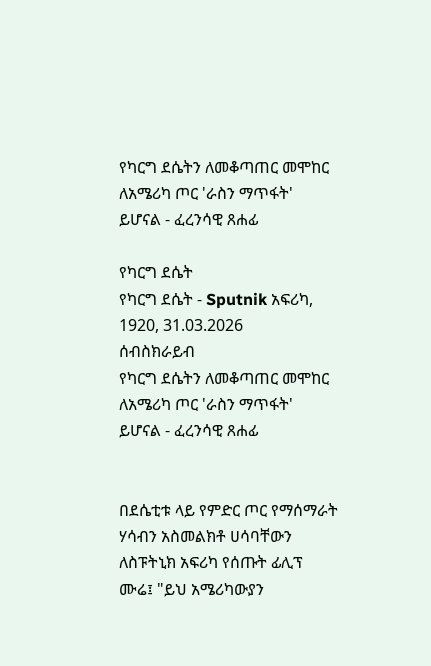የካርግ ደሴትን ለመቆጣጠር መሞከር ለአሜሪካ ጦር 'ራስን ማጥፋት' ይሆናል - ፈረንሳዊ ጸሐፊ

የካርግ ደሴት
የካርግ ደሴት - Sputnik አፍሪካ, 1920, 31.03.2026
ሰብስክራይብ
የካርግ ደሴትን ለመቆጣጠር መሞከር ለአሜሪካ ጦር 'ራስን ማጥፋት' ይሆናል - ፈረንሳዊ ጸሐፊ


በደሴቲቱ ላይ የምድር ጦር የማሰማራት ሃሳብን አስመልክቶ ሀሳባቸውን ለስፑትኒክ አፍሪካ የሰጡት ፊሊፕ ሙሬ፤ "ይህ አሜሪካውያን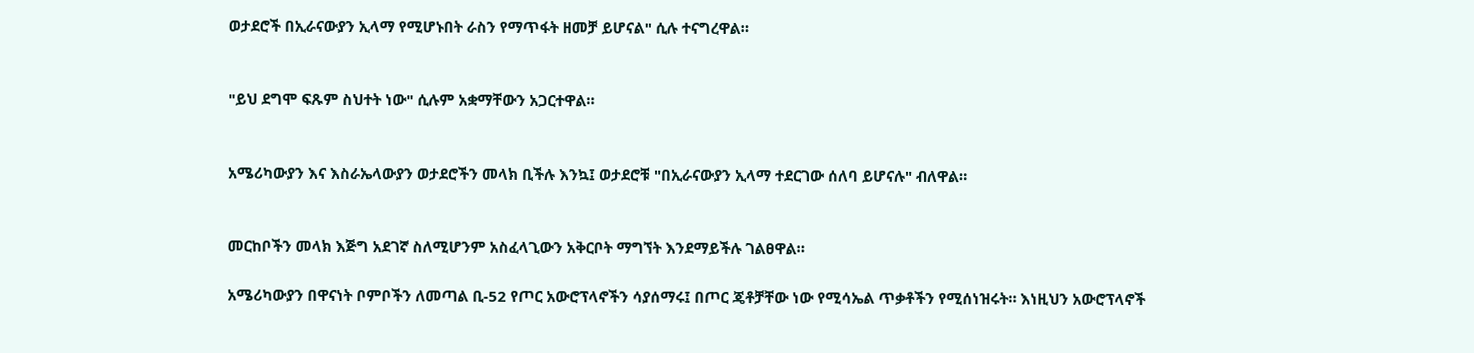ወታደሮች በኢራናውያን ኢላማ የሚሆኑበት ራስን የማጥፋት ዘመቻ ይሆናል" ሲሉ ተናግረዋል።


"ይህ ደግሞ ፍጹም ስህተት ነው" ሲሉም አቋማቸውን አጋርተዋል።


አሜሪካውያን እና እስራኤላውያን ወታደሮችን መላክ ቢችሉ እንኳ፤ ወታደሮቹ "በኢራናውያን ኢላማ ተደርገው ሰለባ ይሆናሉ" ብለዋል።


መርከቦችን መላክ እጅግ አደገኛ ስለሚሆንም አስፈላጊውን አቅርቦት ማግኘት እንደማይችሉ ገልፀዋል።

አሜሪካውያን በዋናነት ቦምቦችን ለመጣል ቢ-52 የጦር አውሮፕላኖችን ሳያሰማሩ፤ በጦር ጄቶቻቸው ነው የሚሳኤል ጥቃቶችን የሚሰነዝሩት። እነዚህን አውሮፕላኖች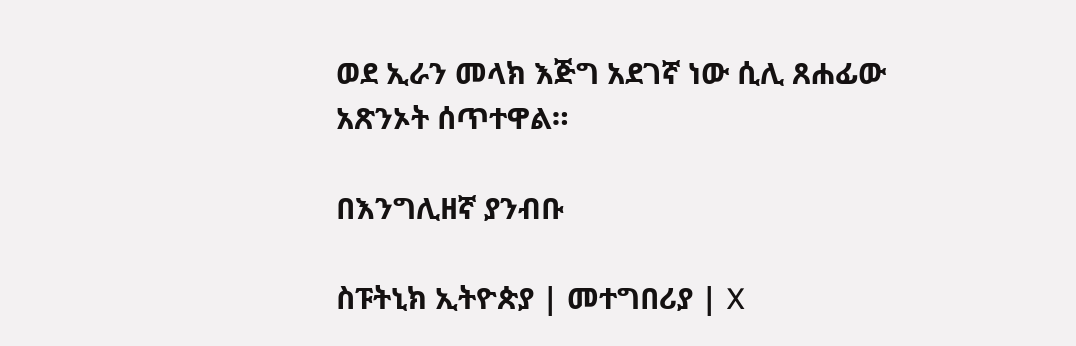ወደ ኢራን መላክ እጅግ አደገኛ ነው ሲሊ ጸሐፊው አጽንኦት ሰጥተዋል።

በእንግሊዘኛ ያንብቡ

ስፑትኒክ ኢትዮጵያ | መተግበሪያ | X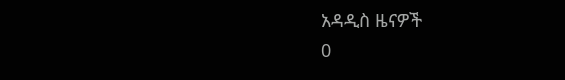አዳዲስ ዜናዎች
0